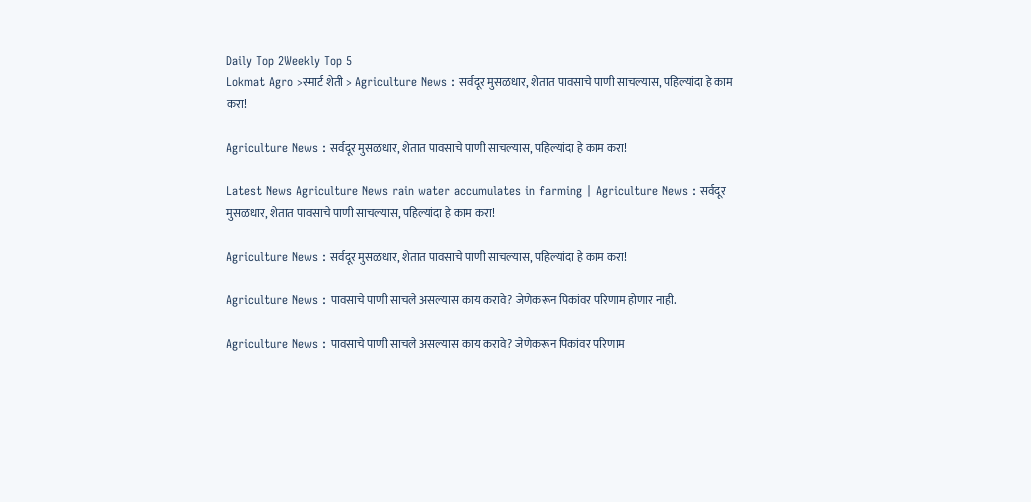Daily Top 2Weekly Top 5
Lokmat Agro >स्मार्ट शेती > Agriculture News : सर्वदूर मुसळधार, शेतात पावसाचे पाणी साचल्यास, पहिल्यांदा हे काम करा!

Agriculture News : सर्वदूर मुसळधार, शेतात पावसाचे पाणी साचल्यास, पहिल्यांदा हे काम करा!

Latest News Agriculture News rain water accumulates in farming | Agriculture News : सर्वदूर मुसळधार, शेतात पावसाचे पाणी साचल्यास, पहिल्यांदा हे काम करा!

Agriculture News : सर्वदूर मुसळधार, शेतात पावसाचे पाणी साचल्यास, पहिल्यांदा हे काम करा!

Agriculture News : पावसाचे पाणी साचले असल्यास काय करावे? जेणेकरून पिकांवर परिणाम होणार नाही.

Agriculture News : पावसाचे पाणी साचले असल्यास काय करावे? जेणेकरून पिकांवर परिणाम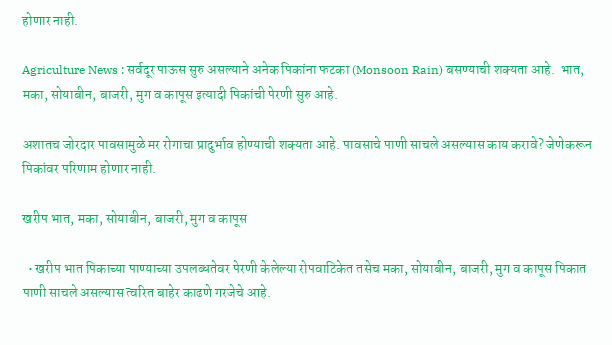होणार नाही.

Agriculture News : सर्वदूर पाऊस सुरु असल्याने अनेक पिकांना फटका (Monsoon Rain) बसण्याची शक्यता आहे.  भात, मका, सोयाबीन, बाजरी, मुग व कापूस इत्यादी पिकांची पेरणी सुरु आहे.

अशातच जोरदार पावसामुळे मर रोगाचा प्रादुर्भाव होण्याची शक्यता आहे. पावसाचे पाणी साचले असल्यास काय करावे? जेणेकरून पिकांवर परिणाम होणार नाही.

खरीप भात, मका, सोयाबीन, बाजरी, मुग व कापूस

  • खरीप भात पिकाच्या पाण्याच्या उपलब्धतेवर पेरणी केलेल्या रोपवाटिकेत तसेच मका, सोयाबीन, बाजरी, मुग व कापूस पिकात पाणी साचले असल्यास त्वरित बाहेर काढणे गरजेचे आहे.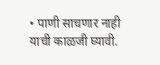• पाणी साचणार नाही याची काळजी घ्यावी.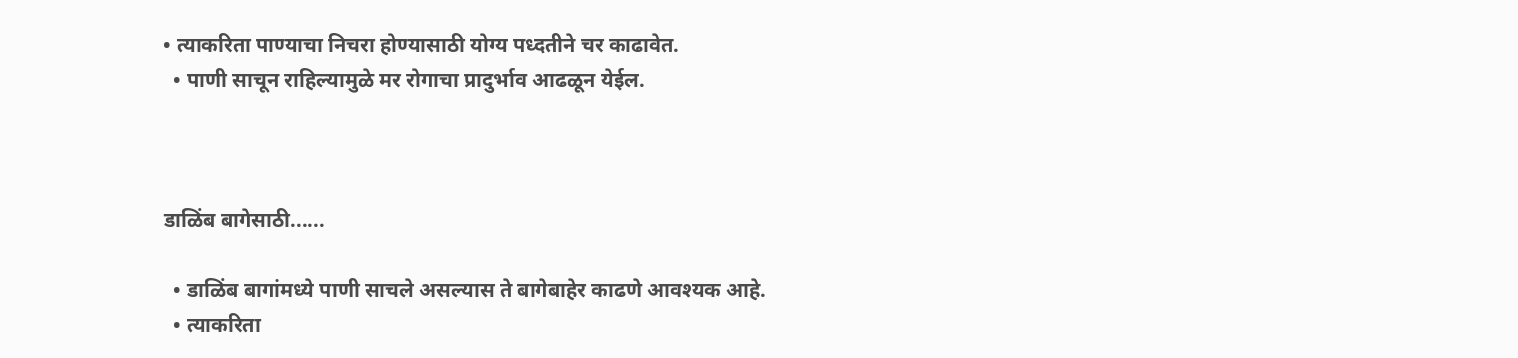• त्याकरिता पाण्याचा निचरा होण्यासाठी योग्य पध्दतीने चर काढावेत.
  • पाणी साचून राहिल्यामुळे मर रोगाचा प्रादुर्भाव आढळून येईल.



डाळिंब बागेसाठी......

  • डाळिंब बागांमध्ये पाणी साचले असल्यास ते बागेबाहेर काढणे आवश्यक आहे.
  • त्याकरिता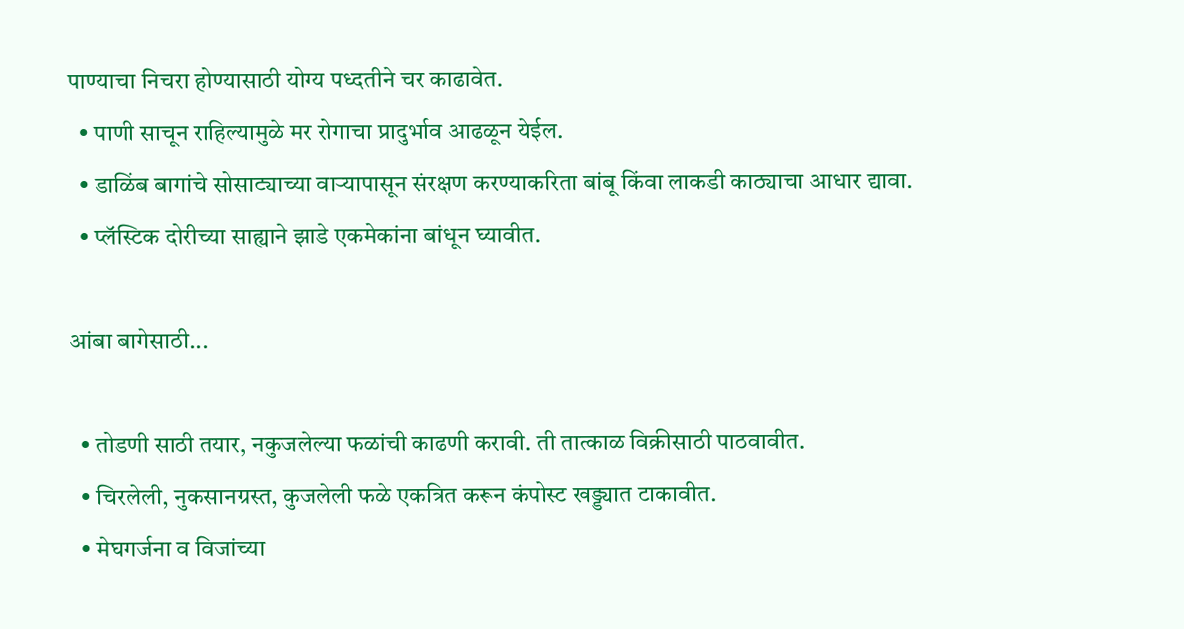पाण्याचा निचरा होण्यासाठी योग्य पध्दतीने चर काढावेत.
  • पाणी साचून राहिल्यामुळे मर रोगाचा प्रादुर्भाव आढळून येईल.
  • डाळिंब बागांचे सोसाट्याच्या वाऱ्यापासून संरक्षण करण्याकरिता बांबू किंवा लाकडी काठ्याचा आधार द्यावा.
  • प्लॅस्टिक दोरीच्या साह्याने झाडे एकमेकांना बांधून घ्यावीत.

आंबा बागेसाठी...

  • तोडणी साठी तयार, नकुजलेल्या फळांची काढणी करावी. ती तात्काळ विक्रीसाठी पाठवावीत.
  • चिरलेली, नुकसानग्रस्त, कुजलेली फळे एकत्रित करून कंपोस्ट खड्ड्यात टाकावीत.
  • मेघगर्जना व विजांच्या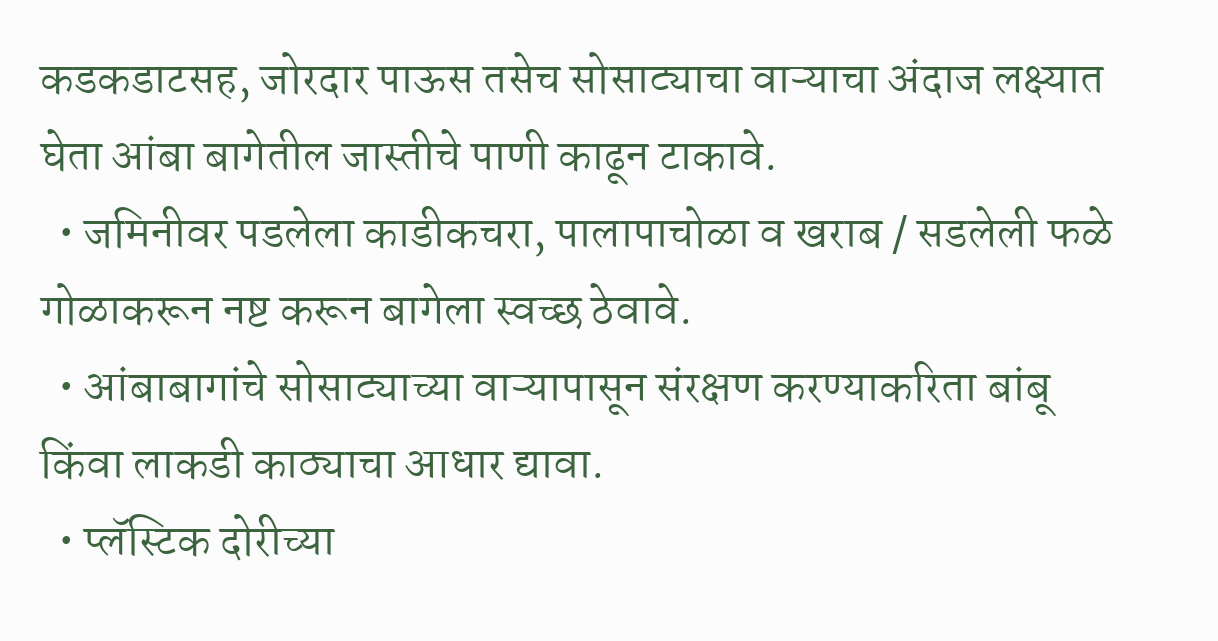कडकडाटसह, जोरदार पाऊस तसेच सोसाट्याचा वाऱ्याचा अंदाज लक्ष्यात घेता आंबा बागेतील जास्तीचे पाणी काढून टाकावे.
  • जमिनीवर पडलेला काडीकचरा, पालापाचोळा व खराब / सडलेली फळे गोळाकरून नष्ट करून बागेला स्वच्छ ठेवावे.
  • आंबाबागांचे सोसाट्याच्या वाऱ्यापासून संरक्षण करण्याकरिता बांबू किंवा लाकडी काठ्याचा आधार द्यावा.
  • प्लॅस्टिक दोरीच्या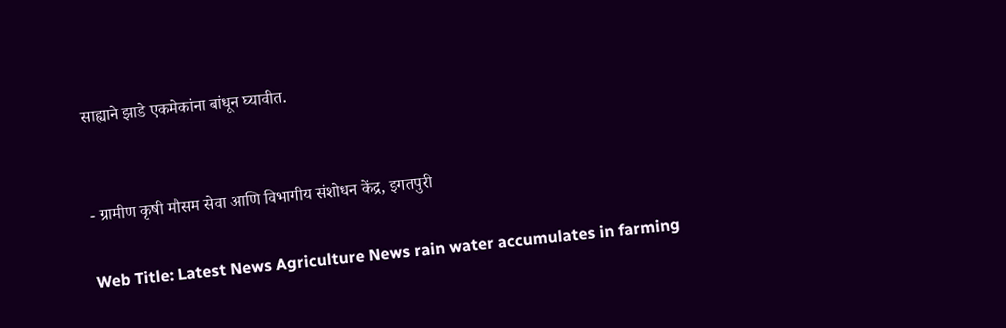साह्याने झाडे एकमेकांना बांधून घ्यावीत.


- ग्रामीण कृषी मौसम सेवा आणि विभागीय संशोधन केंद्र, इगतपुरी

Web Title: Latest News Agriculture News rain water accumulates in farming